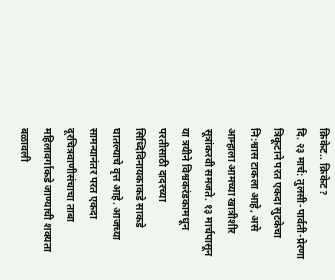क्रिकेट.. क्रिकेट?
दि. २३ मार्च: तुलसी-पार्वती-प्रेरणा त्रिकूटाने परत एकदा सुटकेचा नि:श्वास टाकला आहे, असे आम्हाला आमच्या खात्रीशीर सूत्रांकरवी समजते. १३ मार्चपासून या त्रयीने विश्वकरंडकामधून परतीसाठी दादरच्या सिध्दिविनायकाकडे साकडे घातल्याचे वृत्त आहे. आजच्या सामन्यानंतर परत एकदा दूरचित्रवाणीसंचाचा ताबा महिलावर्गाकडे जाण्याची शक्यता बळावली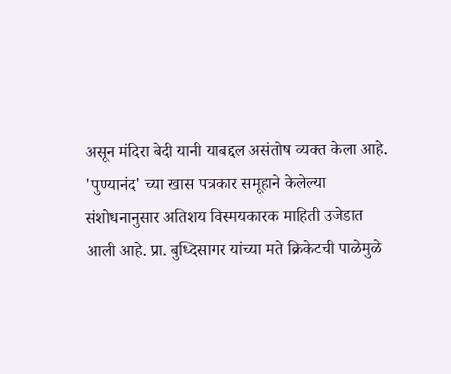असून मंदिरा बेदी यानी याबद्दल असंतोष व्यक्त केला आहे.
'पुण्यानंद' च्या खास पत्रकार समूहाने केलेल्या संशोधनानुसार अतिशय विस्मयकारक माहिती उजेडात आली आहे. प्रा. बुध्दिसागर यांच्या मते क्रिकेटची पाळेमुळे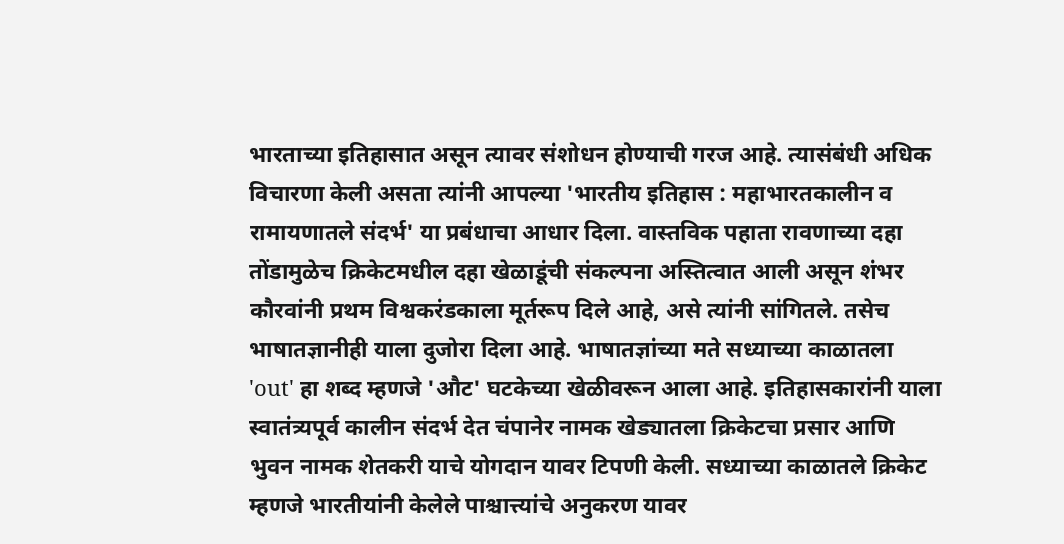भारताच्या इतिहासात असून त्यावर संशोधन होण्याची गरज आहे. त्यासंबंधी अधिक विचारणा केली असता त्यांनी आपल्या 'भारतीय इतिहास : महाभारतकालीन व रामायणातले संदर्भ' या प्रबंधाचा आधार दिला. वास्तविक पहाता रावणाच्या दहा तोंडामुळेच क्रिकेटमधील दहा खेळाडूंची संकल्पना अस्तित्वात आली असून शंभर कौरवांनी प्रथम विश्वकरंडकाला मूर्तरूप दिले आहे, असे त्यांनी सांगितले. तसेच भाषातज्ञानीही याला दुजोरा दिला आहे. भाषातज्ञांच्या मते सध्याच्या काळातला 'out' हा शब्द म्हणजे 'औट' घटकेच्या खेळीवरून आला आहे. इतिहासकारांनी याला स्वातंत्र्यपूर्व कालीन संदर्भ देत चंपानेर नामक खेड्यातला क्रिकेटचा प्रसार आणि भुवन नामक शेतकरी याचे योगदान यावर टिपणी केली. सध्याच्या काळातले क्रिकेट म्हणजे भारतीयांनी केलेले पाश्चात्त्यांचे अनुकरण यावर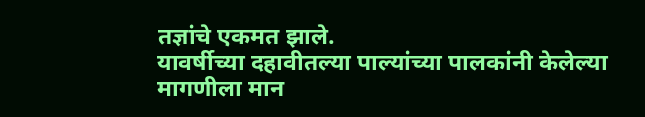तज्ञांचे एकमत झाले.
यावर्षीच्या दहावीतल्या पाल्यांच्या पालकांनी केलेल्या मागणीला मान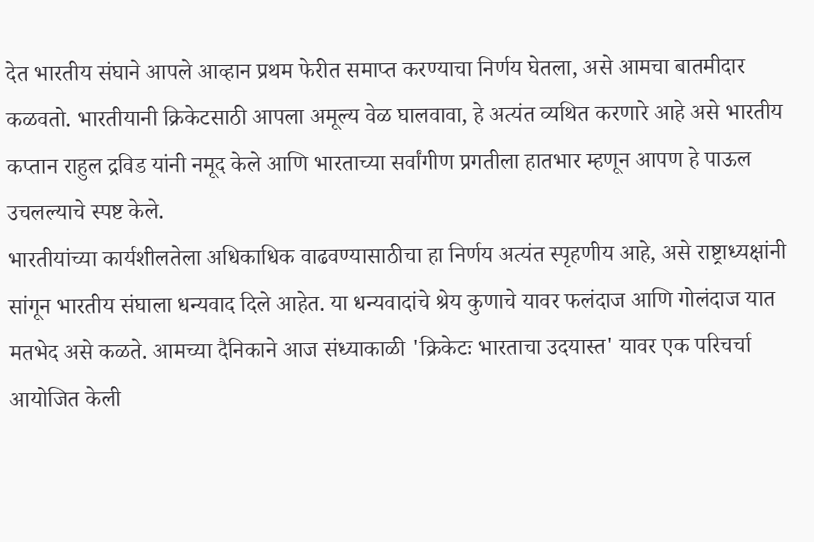देत भारतीय संघाने आपले आव्हान प्रथम फेरीत समाप्त करण्याचा निर्णय घेतला, असे आमचा बातमीदार कळवतो. भारतीयानी क्रिकेटसाठी आपला अमूल्य वेळ घालवावा, हे अत्यंत व्यथित करणारे आहे असे भारतीय कप्तान राहुल द्रविड यांनी नमूद केले आणि भारताच्या सर्वांगीण प्रगतीला हातभार म्हणून आपण हे पाऊल उचलल्याचे स्पष्ट केले.
भारतीयांच्या कार्यशीलतेला अधिकाधिक वाढवण्यासाठीचा हा निर्णय अत्यंत स्पृहणीय आहे, असे राष्ट्राध्यक्षांनी सांगून भारतीय संघाला धन्यवाद दिले आहेत. या धन्यवादांचे श्रेय कुणाचे यावर फलंदाज आणि गोलंदाज यात मतभेद असे कळते. आमच्या दैनिकाने आज संध्याकाळी 'क्रिकेटः भारताचा उदयास्त' यावर एक परिचर्चा आयोजित केली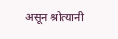असून श्रोत्यानी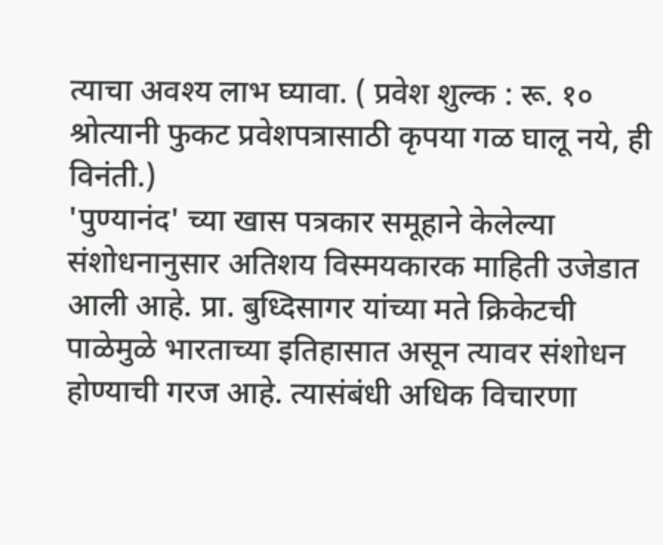त्याचा अवश्य लाभ घ्यावा. ( प्रवेश शुल्क : रू. १० श्रोत्यानी फुकट प्रवेशपत्रासाठी कृपया गळ घालू नये, ही विनंती.)
'पुण्यानंद' च्या खास पत्रकार समूहाने केलेल्या संशोधनानुसार अतिशय विस्मयकारक माहिती उजेडात आली आहे. प्रा. बुध्दिसागर यांच्या मते क्रिकेटची पाळेमुळे भारताच्या इतिहासात असून त्यावर संशोधन होण्याची गरज आहे. त्यासंबंधी अधिक विचारणा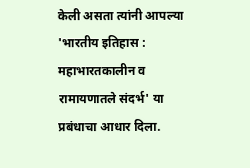केली असता त्यांनी आपल्या 'भारतीय इतिहास : महाभारतकालीन व रामायणातले संदर्भ' या प्रबंधाचा आधार दिला.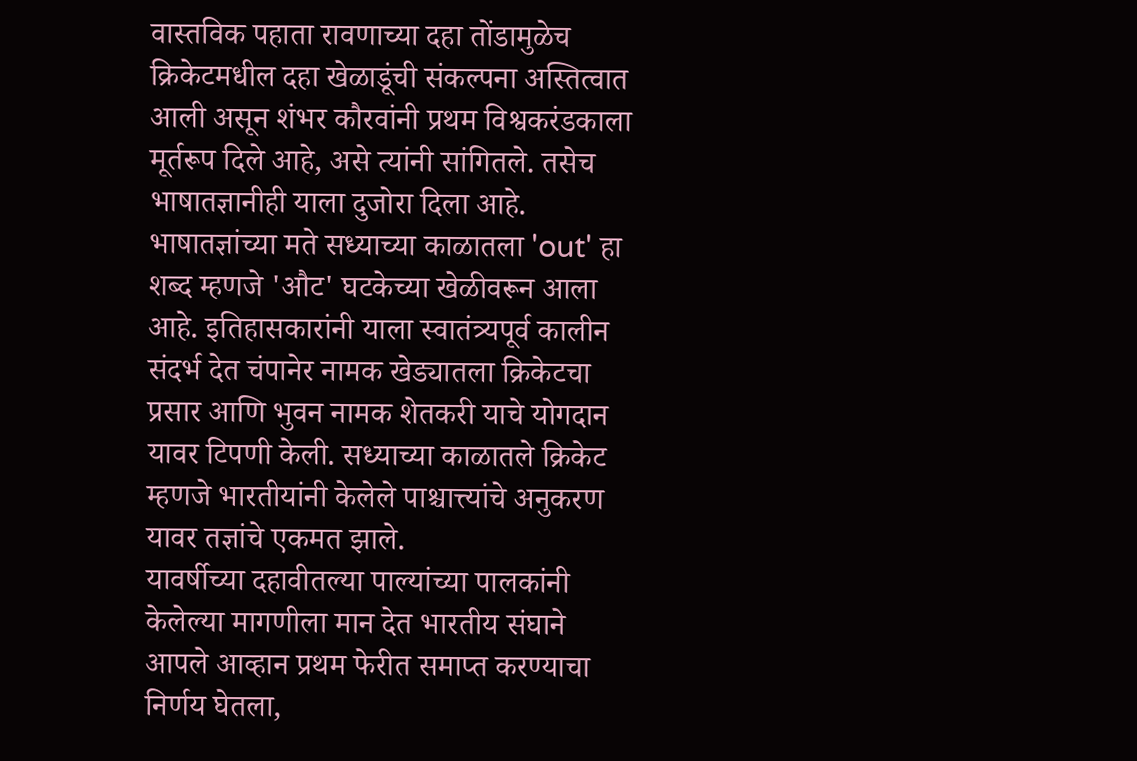वास्तविक पहाता रावणाच्या दहा तोंडामुळेच क्रिकेटमधील दहा खेळाडूंची संकल्पना अस्तित्वात आली असून शंभर कौरवांनी प्रथम विश्वकरंडकाला मूर्तरूप दिले आहे, असे त्यांनी सांगितले. तसेच भाषातज्ञानीही याला दुजोरा दिला आहे. भाषातज्ञांच्या मते सध्याच्या काळातला 'out' हा शब्द म्हणजे 'औट' घटकेच्या खेळीवरून आला आहे. इतिहासकारांनी याला स्वातंत्र्यपूर्व कालीन संदर्भ देत चंपानेर नामक खेड्यातला क्रिकेटचा प्रसार आणि भुवन नामक शेतकरी याचे योगदान यावर टिपणी केली. सध्याच्या काळातले क्रिकेट म्हणजे भारतीयांनी केलेले पाश्चात्त्यांचे अनुकरण यावर तज्ञांचे एकमत झाले.
यावर्षीच्या दहावीतल्या पाल्यांच्या पालकांनी केलेल्या मागणीला मान देत भारतीय संघाने आपले आव्हान प्रथम फेरीत समाप्त करण्याचा निर्णय घेतला,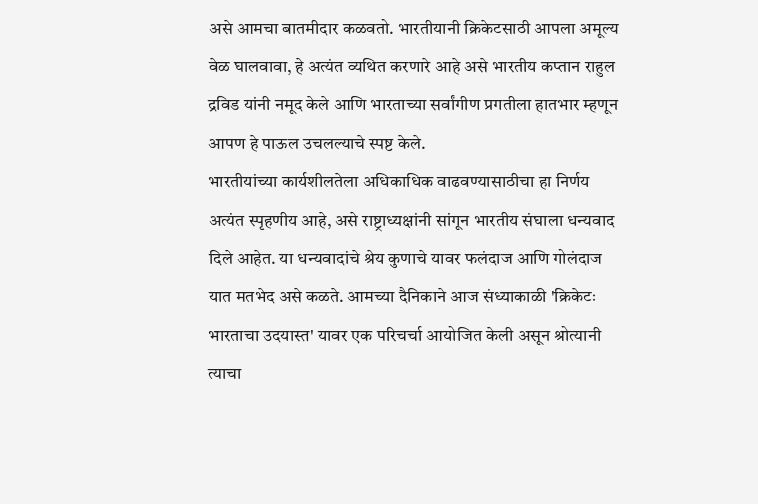असे आमचा बातमीदार कळवतो. भारतीयानी क्रिकेटसाठी आपला अमूल्य वेळ घालवावा, हे अत्यंत व्यथित करणारे आहे असे भारतीय कप्तान राहुल द्रविड यांनी नमूद केले आणि भारताच्या सर्वांगीण प्रगतीला हातभार म्हणून आपण हे पाऊल उचलल्याचे स्पष्ट केले.
भारतीयांच्या कार्यशीलतेला अधिकाधिक वाढवण्यासाठीचा हा निर्णय अत्यंत स्पृहणीय आहे, असे राष्ट्राध्यक्षांनी सांगून भारतीय संघाला धन्यवाद दिले आहेत. या धन्यवादांचे श्रेय कुणाचे यावर फलंदाज आणि गोलंदाज यात मतभेद असे कळते. आमच्या दैनिकाने आज संध्याकाळी 'क्रिकेटः भारताचा उदयास्त' यावर एक परिचर्चा आयोजित केली असून श्रोत्यानी त्याचा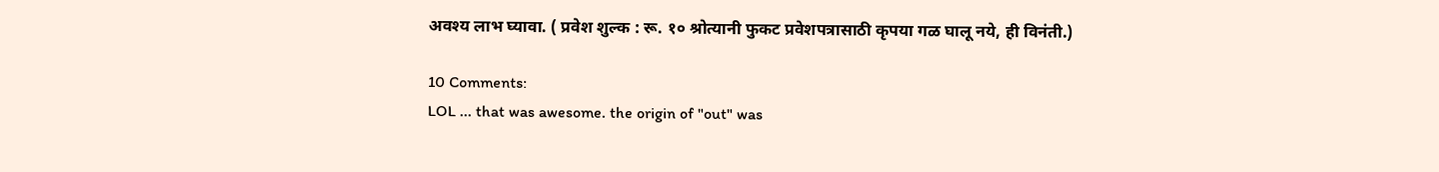अवश्य लाभ घ्यावा. ( प्रवेश शुल्क : रू. १० श्रोत्यानी फुकट प्रवेशपत्रासाठी कृपया गळ घालू नये, ही विनंती.)

10 Comments:
LOL ... that was awesome. the origin of "out" was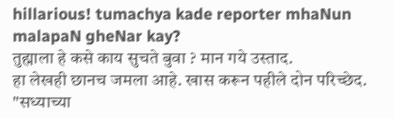hillarious! tumachya kade reporter mhaNun malapaN gheNar kay?
तुह्माला हे कसे काय सुचते बुवा ? मान गये उस्ताद.
हा लेखही छानच जमला आहे. खास करून पहीले दोन परिच्छेद.
"सध्याच्या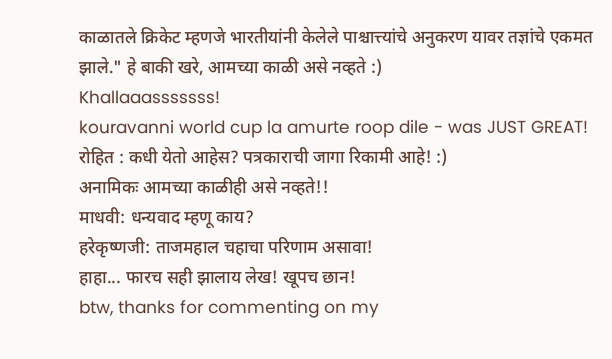काळातले क्रिकेट म्हणजे भारतीयांनी केलेले पाश्चात्त्यांचे अनुकरण यावर तज्ञांचे एकमत झाले." हे बाकी खरे, आमच्या काळी असे नव्हते :)
Khallaaasssssss!
kouravanni world cup la amurte roop dile - was JUST GREAT!
रोहित : कधी येतो आहेस? पत्रकाराची जागा रिकामी आहे! :)
अनामिकः आमच्या काळीही असे नव्हते!!
माधवी: धन्यवाद म्हणू काय?
हरेकृष्णजी: ताजमहाल चहाचा परिणाम असावा!
हाहा... फारच सही झालाय लेख! खूपच छान!
btw, thanks for commenting on my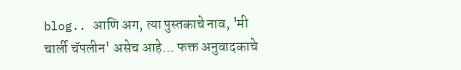blog.. आणि अग, त्या पुस्तकाचे नाव, 'मी चार्ली चॅपलीन' असेच आहे... फक्त अनुवादकाचे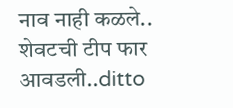नाव नाही कळले..
शेवटची टीप फार आवडली..ditto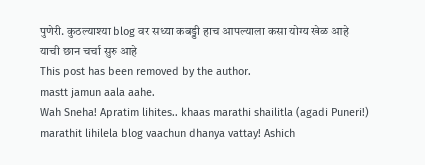पुणेरी. कुठल्याश्या blog वर सध्या कबड्डी हाच आपल्याला कसा योग्य खेळ आहे याची छान चर्चा सुरु आहे
This post has been removed by the author.
mastt jamun aala aahe.
Wah Sneha! Apratim lihites.. khaas marathi shailitla (agadi Puneri!) marathit lihilela blog vaachun dhanya vattay! Ashich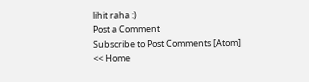lihit raha :)
Post a Comment
Subscribe to Post Comments [Atom]
<< Home